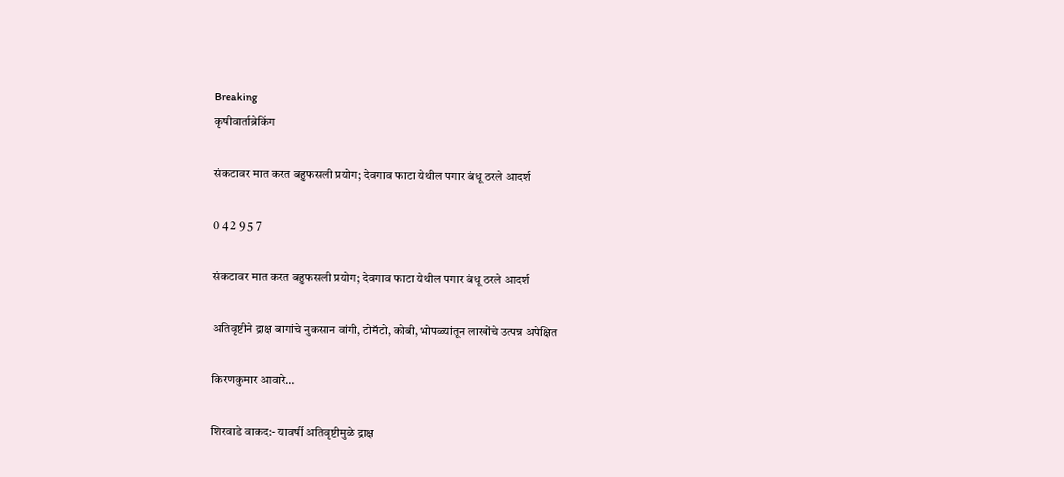Breaking
कृषीवार्ताब्रेकिंग

संकटावर मात करत बहुफसली प्रयोग; देवगाव फाटा येथील पगार बंधू ठरले आदर्श

0 4 2 9 5 7

संकटावर मात करत बहुफसली प्रयोग; देवगाव फाटा येथील पगार बंधू ठरले आदर्श

अतिवृष्टीने द्राक्ष बागांचे नुकसान वांगी, टोमॅटो, कोबी, भोपळ्यांतून लाखोंचे उत्पन्न अपेक्षित

किरणकुमार आवारे…

शिरवाडे वाकद:- यावर्षी अतिवृष्टीमुळे द्राक्ष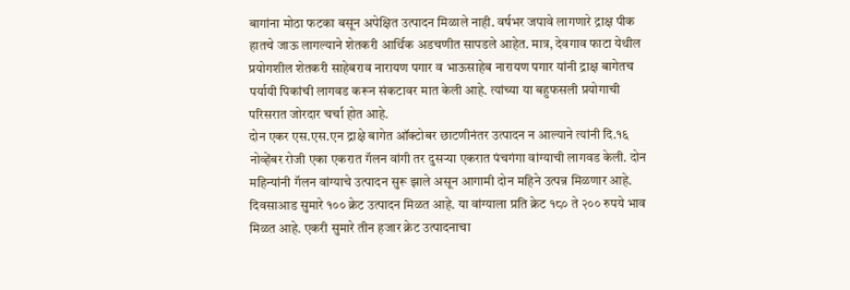बागांना मोठा फटका बसून अपेक्षित उत्पादन मिळाले नाही. वर्षभर जपावे लागणारे द्राक्ष पीक हातचे जाऊ लागल्याने शेतकरी आर्थिक अडचणीत सापडले आहेत. मात्र, देवगाव फाटा येथील प्रयोगशील शेतकरी साहेबराव नारायण पगार व भाऊसाहेब नारायण पगार यांनी द्राक्ष बागेतच पर्यायी पिकांची लागवड करून संकटावर मात केली आहे. त्यांच्या या बहुफसली प्रयोगाची परिसरात जोरदार चर्चा होत आहे.
दोन एकर एस.एस.एन द्राक्षे बागेत ऑक्टोबर छाटणीनंतर उत्पादन न आल्याने त्यांनी दि.१६ नोव्हेंबर रोजी एका एकरात गॅलन वांगी तर दुसऱ्या एकरात पंचगंगा वांग्याची लागवड केली. दोन महिन्यांनी गॅलन वांग्याचे उत्पादन सुरू झाले असून आगामी दोन महिने उत्पन्न मिळणार आहे. दिवसाआड सुमारे १०० क्रेट उत्पादन मिळत आहे. या वांग्याला प्रति क्रेट १८० ते २०० रुपये भाव मिळत आहे. एकरी सुमारे तीन हजार क्रेट उत्पादनाचा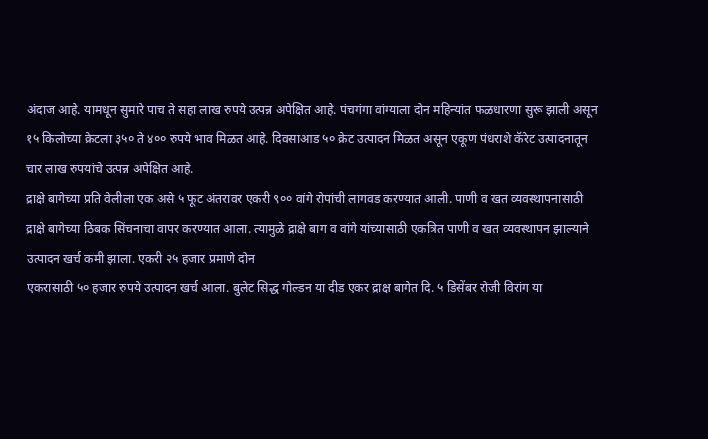अंदाज आहे. यामधून सुमारे पाच ते सहा लाख रुपये उत्पन्न अपेक्षित आहे. पंचगंगा वांग्याला दोन महिन्यांत फळधारणा सुरू झाली असून १५ किलोच्या क्रेटला ३५० ते ४०० रुपये भाव मिळत आहे. दिवसाआड ५० क्रेट उत्पादन मिळत असून एकूण पंधराशे कॅरेट उत्पादनातून चार लाख रुपयांचे उत्पन्न अपेक्षित आहे.
द्राक्षे बागेच्या प्रति वेलीला एक असे ५ फूट अंतरावर एकरी ९०० वांगे रोपांची लागवड करण्यात आली. पाणी व खत व्यवस्थापनासाठी द्राक्षे बागेच्या ठिबक सिंचनाचा वापर करण्यात आला. त्यामुळे द्राक्षे बाग व वांगे यांच्यासाठी एकत्रित पाणी व खत व्यवस्थापन झाल्याने उत्पादन खर्च कमी झाला. एकरी २५ हजार प्रमाणे दोन
एकरासाठी ५० हजार रुपये उत्पादन खर्च आला. बुलेट सिद्ध गोल्डन या दीड एकर द्राक्ष बागेत दि. ५ डिसेंबर रोजी विरांग या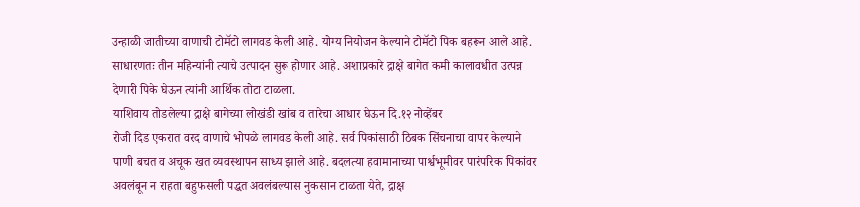उन्हाळी जातीच्या वाणाची टोमॅटो लागवड केली आहे. योग्य नियोजन केल्याने टोमॅटो पिक बहरून आले आहे. साधारणतः तीन महिन्यांनी त्याचे उत्पादन सुरू होणार आहे. अशाप्रकारे द्राक्षे बागेत कमी कालावधीत उत्पन्न देणारी पिके घेऊन त्यांनी आर्थिक तोटा टाळला.
याशिवाय तोडलेल्या द्राक्षे बागेच्या लोखंडी खांब व तारेचा आधार घेऊन दि.१२ नोव्हेंबर
रोजी दिड एकरात वरद वाणाचे भोपळे लागवड केली आहे. सर्व पिकांसाठी ठिबक सिंचनाचा वापर केल्याने पाणी बचत व अचूक खत व्यवस्थापन साध्य झाले आहे. बदलत्या हवामानाच्या पार्श्वभूमीवर पारंपरिक पिकांवर अवलंबून न राहता बहुफसली पद्धत अवलंबल्यास नुकसान टाळता येते, द्राक्ष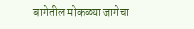बागेतील मोकळ्या जागेचा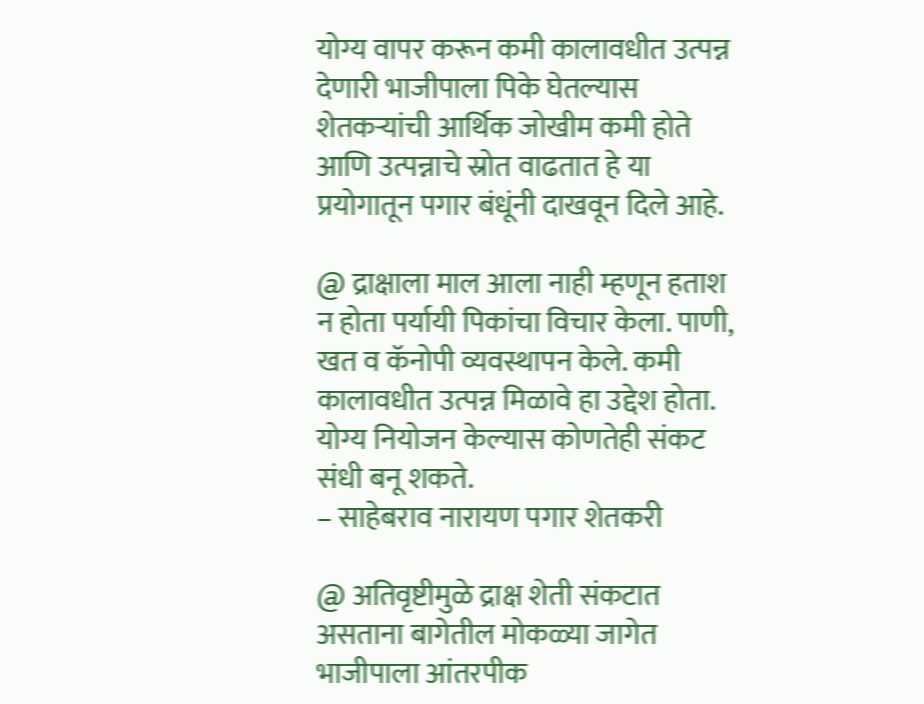योग्य वापर करून कमी कालावधीत उत्पन्न देणारी भाजीपाला पिके घेतल्यास शेतकऱ्यांची आर्थिक जोखीम कमी होते आणि उत्पन्नाचे स्रोत वाढतात हे या प्रयोगातून पगार बंधूंनी दाखवून दिले आहे.

@ द्राक्षाला माल आला नाही म्हणून हताश न होता पर्यायी पिकांचा विचार केला. पाणी, खत व कॅनोपी व्यवस्थापन केले. कमी कालावधीत उत्पन्न मिळावे हा उद्देश होता. योग्य नियोजन केल्यास कोणतेही संकट संधी बनू शकते.
– साहेबराव नारायण पगार शेतकरी

@ अतिवृष्टीमुळे द्राक्ष शेती संकटात असताना बागेतील मोकळ्या जागेत भाजीपाला आंतरपीक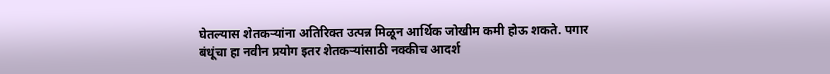घेतल्यास शेतकऱ्यांना अतिरिक्त उत्पन्न मिळून आर्थिक जोखीम कमी होऊ शकते. पगार बंधूंचा हा नवीन प्रयोग इतर शेतकऱ्यांसाठी नक्कीच आदर्श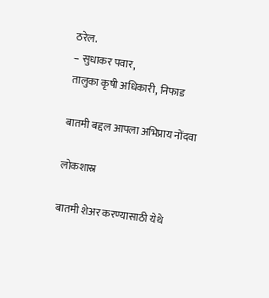ठरेल.
– सुधाकर पवार,
तालुका कृषी अधिकारी, निफाड

बातमी बद्दल आपला अभिप्राय नोंदवा

लोकशास्र

बातमी शेअर करण्यासाठी येथे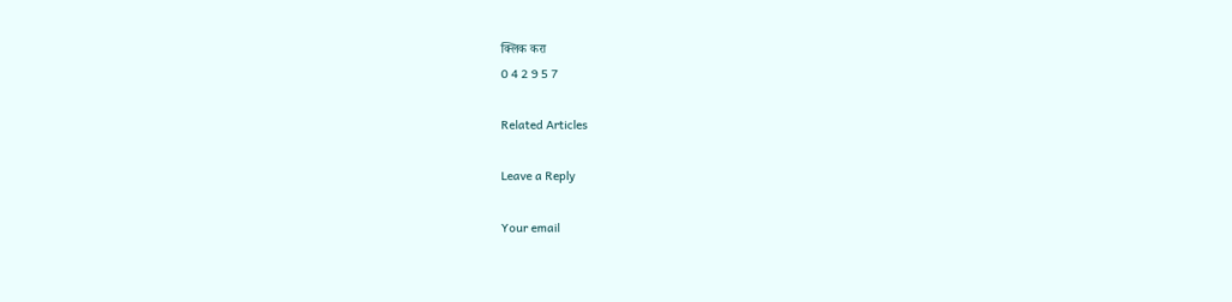क्लिक करा
0 4 2 9 5 7

Related Articles

Leave a Reply

Your email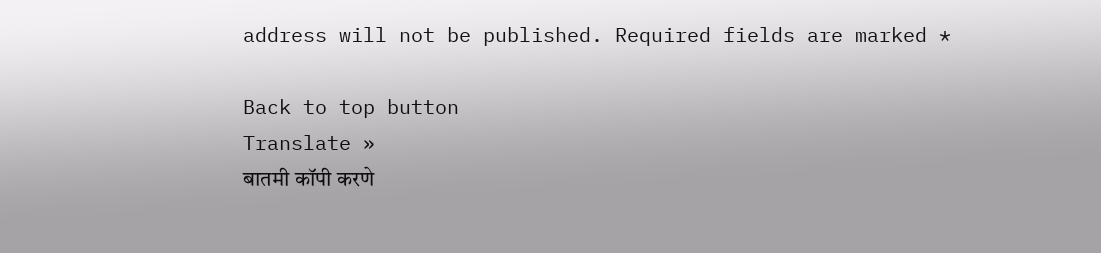address will not be published. Required fields are marked *

Back to top button
Translate »
बातमी कॉपी करणे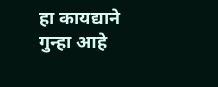हा कायद्याने गुन्हा आहे